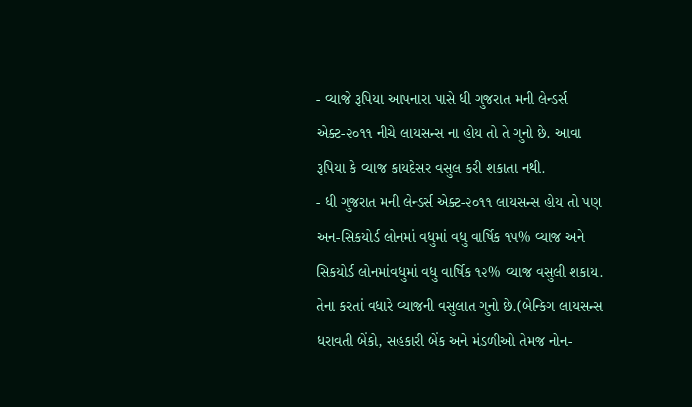- વ્યાજે રૂપિયા આપનારા પાસે ધી ગુજરાત મની લેન્ડર્સ એક્ટ-૨૦૧૧ નીચે લાયસન્સ ના હોય તો તે ગુનો છે. આવા રૂપિયા કે વ્યાજ કાયદેસર વસુલ કરી શકાતા નથી.
- ધી ગુજરાત મની લેન્ડર્સ એક્ટ-૨૦૧૧ લાયસન્સ હોય તો પણ અન-સિકયોર્ડ લોનમાં વધુમાં વધુ વાર્ષિક ૧૫% વ્યાજ અને સિકયોર્ડ લોનમાંવધુમાં વધુ વાર્ષિક ૧૨% વ્યાજ વસુલી શકાય. તેના કરતાં વધારે વ્યાજની વસુલાત ગુનો છે.(બેન્કિગ લાયસન્સ ધરાવતી બેંકો, સહકારી બેંક અને મંડળીઓ તેમજ નોન-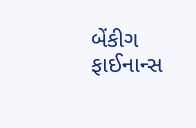બેંકીગ ફાઈનાન્સ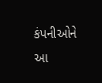કંપનીઓને આ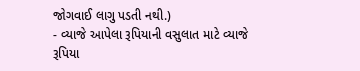જોગવાઈ લાગુ પડતી નથી.)
- વ્યાજે આપેલા રૂપિયાની વસુલાત માટે વ્યાજે રૂપિયા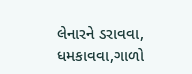લેનારને ડરાવવા, ધમકાવવા,ગાળો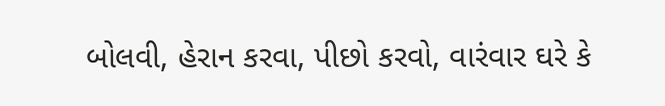બોલવી, હેરાન કરવા, પીછો કરવો, વારંવાર ઘરે કે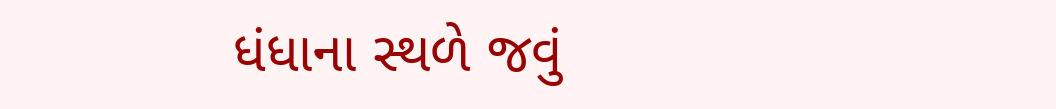ધંધાના સ્થળે જવું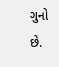ગુનો છે.